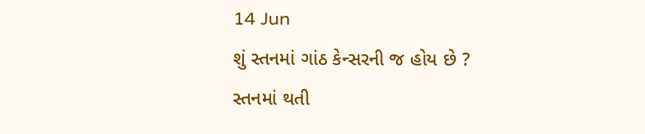14 Jun
શું સ્તનમાં ગાંઠ કેન્સરની જ હોય છે ?
સ્તનમાં થતી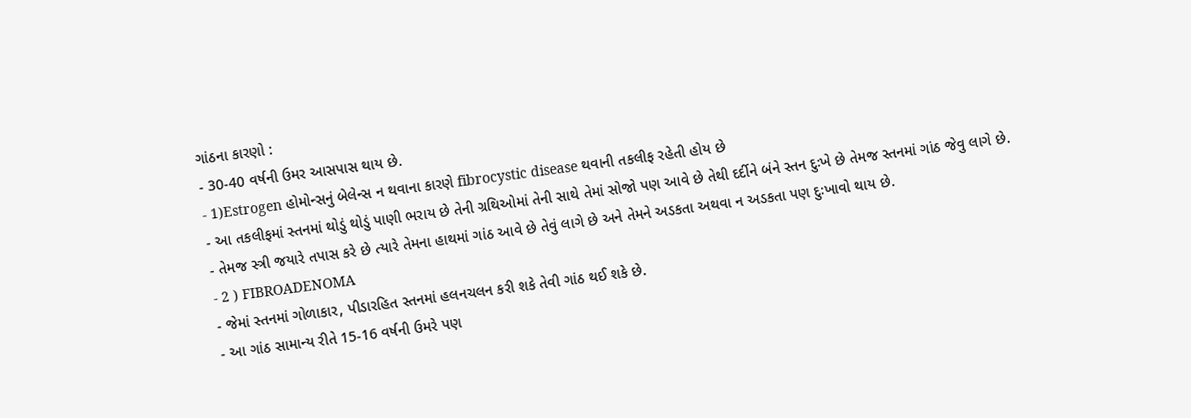ગાંઠના કારણો :
- 30-40 વર્ષની ઉમર આસપાસ થાય છે.
- 1)Estrogen હોમોન્સનું બેલેન્સ ન થવાના કારણે fibrocystic disease થવાની તકલીફ રહેતી હોય છે
- આ તકલીફમાં સ્તનમાં થોડું થોડું પાણી ભરાય છે તેની ગ્રથિઓમાં તેની સાથે તેમાં સોજો પણ આવે છે તેથી દર્દીને બંને સ્તન દુઃખે છે તેમજ સ્તનમાં ગાંઠ જેવુ લાગે છે.
- તેમજ સ્ત્રી જયારે તપાસ કરે છે ત્યારે તેમના હાથમાં ગાંઠ આવે છે તેવું લાગે છે અને તેમને અડકતા અથવા ન અડકતા પણ દુઃખાવો થાય છે.
- 2 ) FIBROADENOMA
- જેમાં સ્તનમાં ગોળાકાર, પીડારહિત સ્તનમાં હલનચલન કરી શકે તેવી ગાંઠ થઈ શકે છે.
- આ ગાંઠ સામાન્ય રીતે 15-16 વર્ષની ઉમરે પણ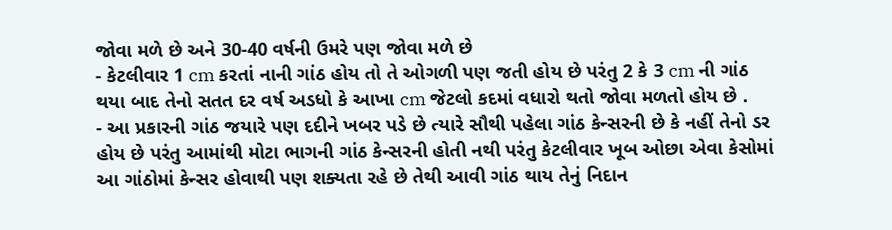જોવા મળે છે અને 30-40 વર્ષની ઉમરે પણ જોવા મળે છે
- કેટલીવાર 1 cm કરતાં નાની ગાંઠ હોય તો તે ઓગળી પણ જતી હોય છે પરંતુ 2 કે 3 cm ની ગાંઠ થયા બાદ તેનો સતત દર વર્ષ અડધો કે આખા cm જેટલો કદમાં વધારો થતો જોવા મળતો હોય છે .
- આ પ્રકારની ગાંઠ જયારે પણ દદીને ખબર પડે છે ત્યારે સૌથી પહેલા ગાંઠ કેન્સરની છે કે નહીં તેનો ડર હોય છે પરંતુ આમાંથી મોટા ભાગની ગાંઠ કેન્સરની હોતી નથી પરંતુ કેટલીવાર ખૂબ ઓછા એવા કેસોમાં આ ગાંઠોમાં કેન્સર હોવાથી પણ શક્યતા રહે છે તેથી આવી ગાંઠ થાય તેનું નિદાન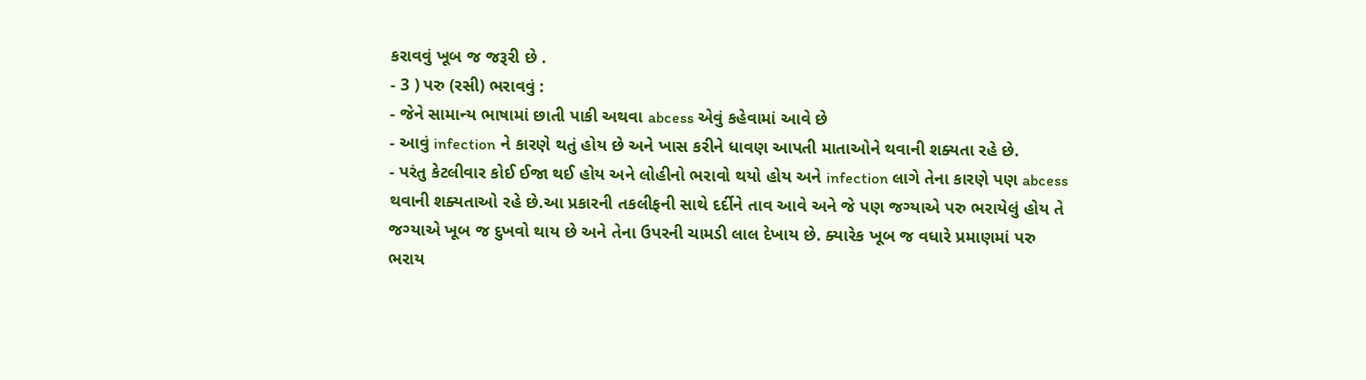કરાવવું ખૂબ જ જરૂરી છે .
- 3 ) પરુ (રસી) ભરાવવું :
- જેને સામાન્ય ભાષામાં છાતી પાકી અથવા abcess એવું કહેવામાં આવે છે
- આવું infection ને કારણે થતું હોય છે અને ખાસ કરીને ધાવણ આપતી માતાઓને થવાની શક્યતા રહે છે.
- પરંતુ કેટલીવાર કોઈ ઈજા થઈ હોય અને લોહીનો ભરાવો થયો હોય અને infection લાગે તેના કારણે પણ abcess થવાની શક્યતાઓ રહે છે.આ પ્રકારની તકલીફની સાથે દર્દીને તાવ આવે અને જે પણ જગ્યાએ પરુ ભરાયેલું હોય તે જગ્યાએ ખૂબ જ દુખવો થાય છે અને તેના ઉપરની ચામડી લાલ દેખાય છે. ક્યારેક ખૂબ જ વધારે પ્રમાણમાં પરુ ભરાય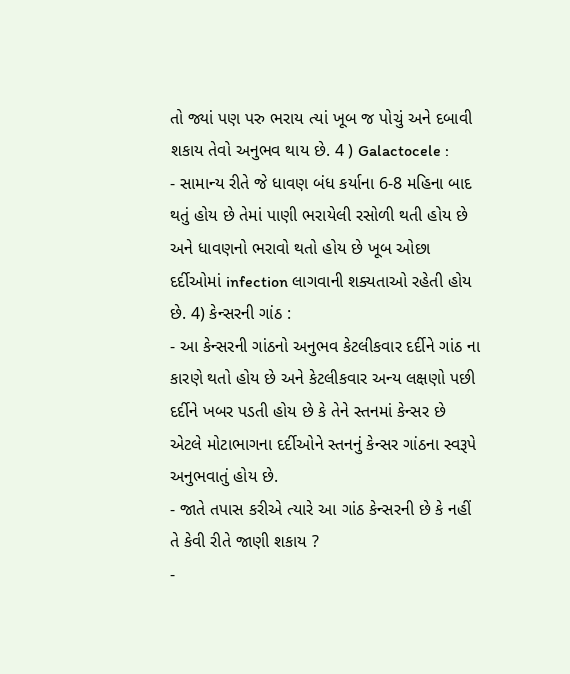તો જ્યાં પણ પરુ ભરાય ત્યાં ખૂબ જ પોચું અને દબાવી શકાય તેવો અનુભવ થાય છે. 4 ) Galactocele :
- સામાન્ય રીતે જે ધાવણ બંધ કર્યાના 6-8 મહિના બાદ થતું હોય છે તેમાં પાણી ભરાયેલી રસોળી થતી હોય છે અને ધાવણનો ભરાવો થતો હોય છે ખૂબ ઓછા દર્દીઓમાં infection લાગવાની શક્યતાઓ રહેતી હોય છે. 4) કેન્સરની ગાંઠ :
- આ કેન્સરની ગાંઠનો અનુભવ કેટલીકવાર દર્દીને ગાંઠ ના કારણે થતો હોય છે અને કેટલીકવાર અન્ય લક્ષણો પછી દર્દીને ખબર પડતી હોય છે કે તેને સ્તનમાં કેન્સર છે એટલે મોટાભાગના દર્દીઓને સ્તનનું કેન્સર ગાંઠના સ્વરૂપે અનુભવાતું હોય છે.
- જાતે તપાસ કરીએ ત્યારે આ ગાંઠ કેન્સરની છે કે નહીં તે કેવી રીતે જાણી શકાય ?
-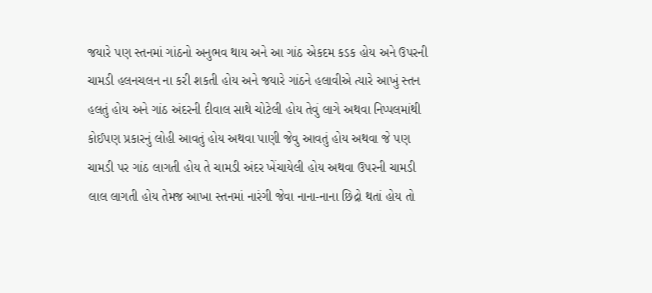જયારે પણ સ્તનમાં ગાંઠનો અનુભવ થાય અને આ ગાંઠ એકદમ કડક હોય અને ઉપરની ચામડી હલનચલન ના કરી શકતી હોય અને જયારે ગાંઠને હલાવીએ ત્યારે આખું સ્તન હલતું હોય અને ગાંઠ અંદરની દીવાલ સાથે ચોટેલી હોય તેવું લાગે અથવા નિપ્પલમાંથી કોઈપણ પ્રકારનું લોહી આવતું હોય અથવા પાણી જેવુ આવતું હોય અથવા જે પણ ચામડી પર ગાંઠ લાગતી હોય તે ચામડી અંદર ખેંચાયેલી હોય અથવા ઉપરની ચામડી લાલ લાગતી હોય તેમજ આખા સ્તનમાં નારંગી જેવા નાના-નાના છિદ્રો થતાં હોય તો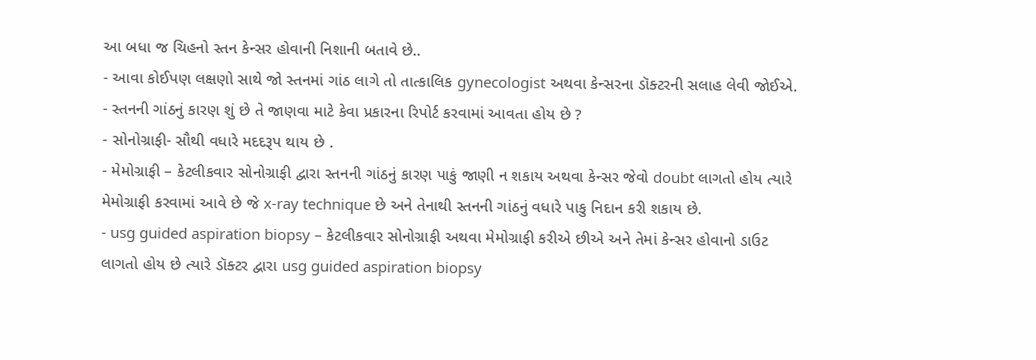આ બધા જ ચિહનો સ્તન કેન્સર હોવાની નિશાની બતાવે છે..
- આવા કોઈપણ લક્ષણો સાથે જો સ્તનમાં ગાંઠ લાગે તો તાત્કાલિક gynecologist અથવા કેન્સરના ડૉક્ટરની સલાહ લેવી જોઈએ.
- સ્તનની ગાંઠનું કારણ શું છે તે જાણવા માટે કેવા પ્રકારના રિપોર્ટ કરવામાં આવતા હોય છે ?
- સોનોગ્રાફી- સૌથી વધારે મદદરૂપ થાય છે .
- મેમોગ્રાફી – કેટલીકવાર સોનોગ્રાફી દ્વારા સ્તનની ગાંઠનું કારણ પાકું જાણી ન શકાય અથવા કેન્સર જેવો doubt લાગતો હોય ત્યારે મેમોગ્રાફી કરવામાં આવે છે જે x-ray technique છે અને તેનાથી સ્તનની ગાંઠનું વધારે પાકુ નિદાન કરી શકાય છે.
- usg guided aspiration biopsy – કેટલીકવાર સોનોગ્રાફી અથવા મેમોગ્રાફી કરીએ છીએ અને તેમાં કેન્સર હોવાનો ડાઉટ લાગતો હોય છે ત્યારે ડૉક્ટર દ્વારા usg guided aspiration biopsy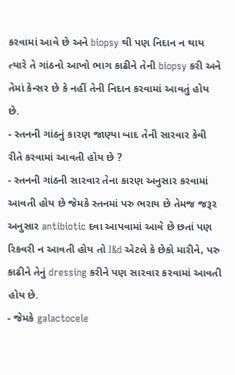કરવામાં આવે છે અને biopsy થી પણ નિદાન ન થાય ત્યારે તે ગાંઠનો આખો ભાગ કાઢીને તેની biopsy કરી અને તેમાં કેન્સર છે કે નહીં તેની નિદાન કરવામાં આવતું હોય છે.
- સ્તનની ગાંઠનું કારણ જાણ્યા બાદ તેની સારવાર કેવી રીતે કરવામાં આવતી હોય છે ?
- સ્તનની ગાંઠની સારવાર તેના કારણ અનુસાર કરવામાં આવતી હોય છે જેમકે સ્તનમાં પરુ ભરાય છે તેમજ જરૂર અનુસાર antibiotic દવા આપવામાં આવે છે છતાં પણ રિકવરી ન આવતી હોય તો I&d એટલે કે છેકો મારીને, પરુ કાઢીને તેનું dressing કરીને પણ સારવાર કરવામાં આવતી હોય છે.
- જેમકે galactocele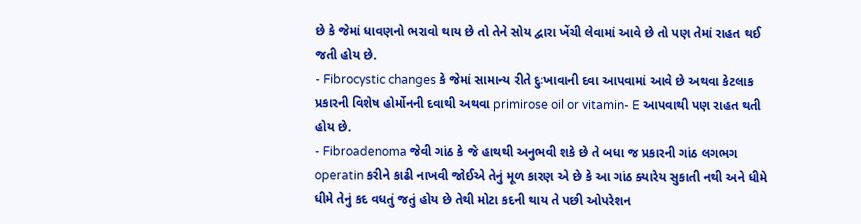છે કે જેમાં ધાવણનો ભરાવો થાય છે તો તેને સોય દ્વારા ખેંચી લેવામાં આવે છે તો પણ તેમાં રાહત થઈ જતી હોય છે.
- Fibrocystic changes કે જેમાં સામાન્ય રીતે દુઃખાવાની દવા આપવામાં આવે છે અથવા કેટલાક પ્રકારની વિશેષ હોર્મોનની દવાથી અથવા primirose oil or vitamin- E આપવાથી પણ રાહત થતી હોય છે.
- Fibroadenoma જેવી ગાંઠ કે જે હાથથી અનુભવી શકે છે તે બધા જ પ્રકારની ગાંઠ લગભગ operatin કરીને કાઢી નાખવી જોઈએ તેનું મૂળ કારણ એ છે કે આ ગાંઠ ક્યારેય સુકાતી નથી અને ધીમે ધીમે તેનું કદ વધતું જતું હોય છે તેથી મોટા કદની થાય તે પછી ઓપરેશન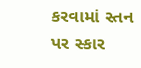કરવામાં સ્તન પર સ્કાર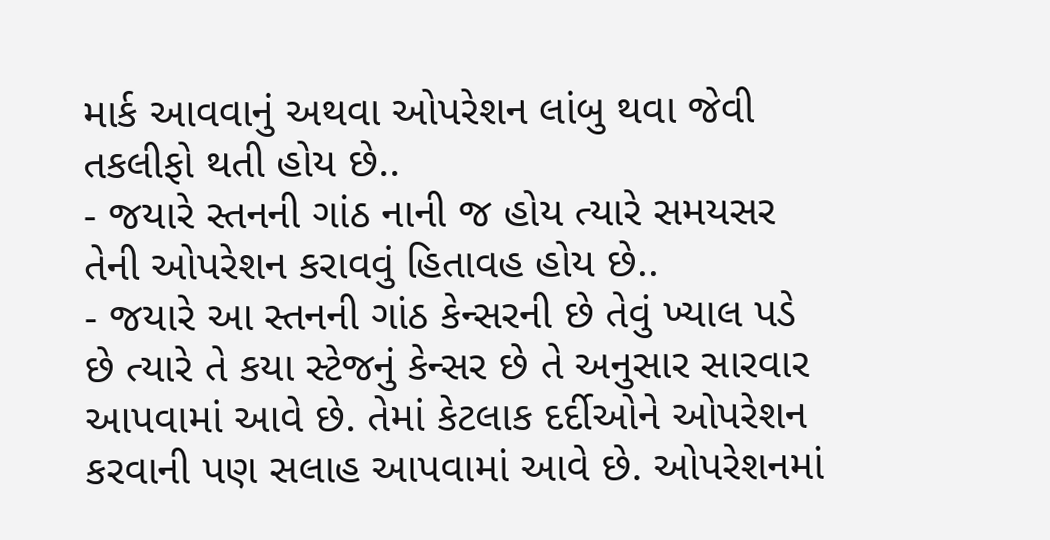માર્ક આવવાનું અથવા ઓપરેશન લાંબુ થવા જેવી તકલીફો થતી હોય છે..
- જયારે સ્તનની ગાંઠ નાની જ હોય ત્યારે સમયસર તેની ઓપરેશન કરાવવું હિતાવહ હોય છે..
- જયારે આ સ્તનની ગાંઠ કેન્સરની છે તેવું ખ્યાલ પડે છે ત્યારે તે કયા સ્ટેજનું કેન્સર છે તે અનુસાર સારવાર આપવામાં આવે છે. તેમાં કેટલાક દર્દીઓને ઓપરેશન કરવાની પણ સલાહ આપવામાં આવે છે. ઓપરેશનમાં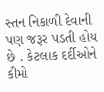સ્તન નિકાળી દેવાની પણ જરૂર પડતી હોય છે . કેટલાક દર્દીઓને કીમો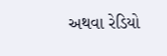અથવા રેડિયો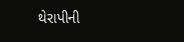થેરાપીની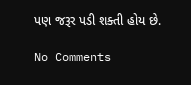પણ જરૂર પડી શક્તી હોય છે.

No Comments